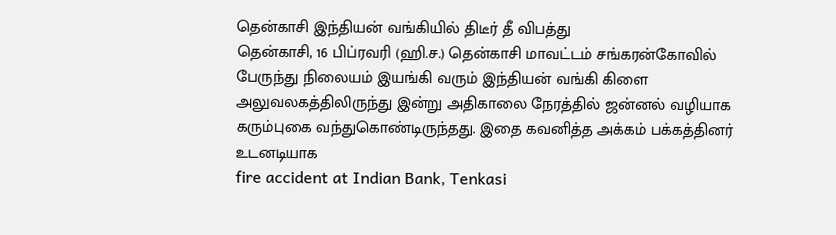தென்காசி இந்தியன் வங்கியில் திடீர் தீ விபத்து
தென்காசி, 16 பிப்ரவரி (ஹி.ச.) தென்காசி மாவட்டம் சங்கரன்கோவில் பேருந்து நிலையம் இயங்கி வரும் இந்தியன் வங்கி கிளை அலுவலகத்திலிருந்து இன்று அதிகாலை நேரத்தில் ஜன்னல் வழியாக கரும்புகை வந்துகொண்டிருந்தது. இதை கவனித்த அக்கம் பக்கத்தினர் உடனடியாக
fire accident at Indian Bank, Tenkasi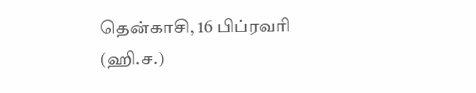தென்காசி, 16 பிப்ரவரி (ஹி.ச.)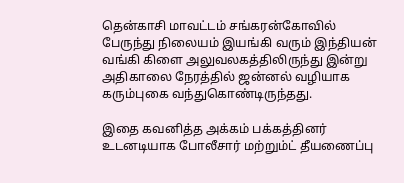தென்காசி மாவட்டம் சங்கரன்கோவில் பேருந்து நிலையம் இயங்கி வரும் இந்தியன் வங்கி கிளை அலுவலகத்திலிருந்து இன்று அதிகாலை நேரத்தில் ஜன்னல் வழியாக கரும்புகை வந்துகொண்டிருந்தது.

இதை கவனித்த அக்கம் பக்கத்தினர் உடனடியாக போலீசார் மற்றும்ட் தீயணைப்பு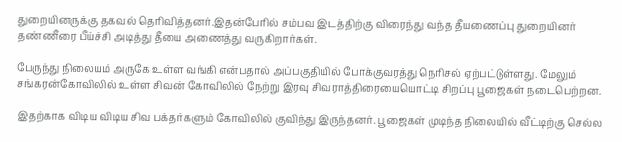துறையினருக்கு தகவல் தெரிவித்தனர்.இதன்பேரில் சம்பவ இடத்திற்கு விரைந்து வந்த தீயணைப்பு துறையினர் தண்ணீரை பீய்ச்சி அடித்து தீயை அணைத்து வருகிறார்கள்.

பேருந்து நிலையம் அருகே உள்ள வங்கி என்பதால் அப்பகுதியில் போக்குவரத்து நெரிசல் ஏற்பட்டுள்ளது. மேலும் சங்கரன்கோவிலில் உள்ள சிவன் கோவிலில் நேற்று இரவு சிவராத்திரையையொட்டி சிறப்பு பூஜைகள் நடைபெற்றன.

இதற்காக விடிய விடிய சிவ பக்தர்களும் கோவிலில் குவிந்து இருந்தனர். பூஜைகள் முடிந்த நிலையில் வீட்டிற்கு செல்ல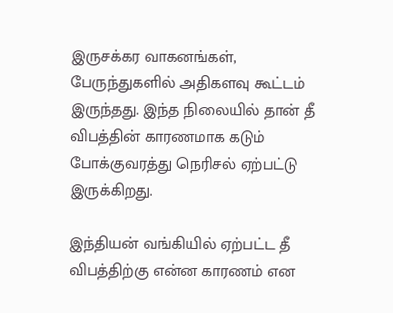இருசக்கர வாகனங்கள், பேருந்துகளில் அதிகளவு கூட்டம் இருந்தது. இந்த நிலையில் தான் தீ விபத்தின் காரணமாக கடும் போக்குவரத்து நெரிசல் ஏற்பட்டு இருக்கிறது.

இந்தியன் வங்கியில் ஏற்பட்ட தீ விபத்திற்கு என்ன காரணம் என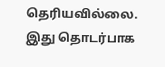தெரியவில்லை. இது தொடர்பாக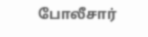போலீசார்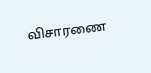விசாரணை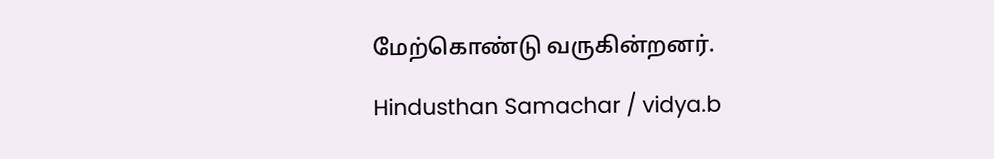மேற்கொண்டு வருகின்றனர்.

Hindusthan Samachar / vidya.b